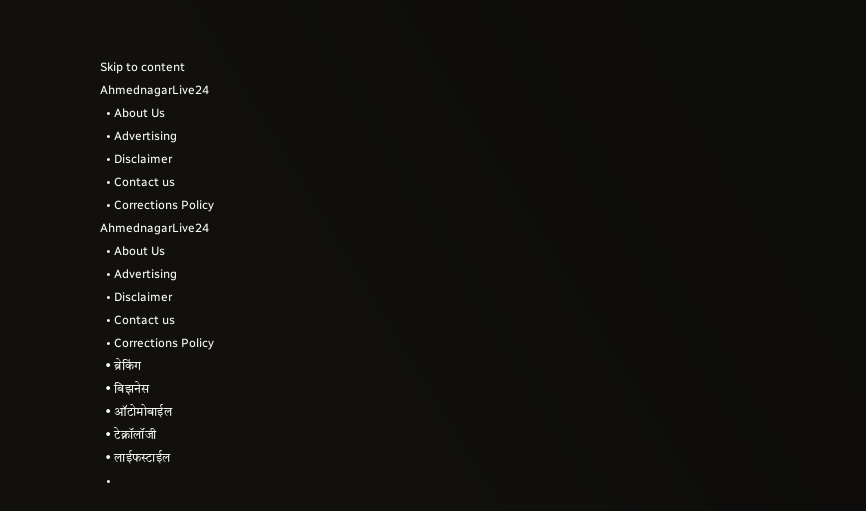Skip to content
AhmednagarLive24
  • About Us
  • Advertising
  • Disclaimer
  • Contact us
  • Corrections Policy
AhmednagarLive24
  • About Us
  • Advertising
  • Disclaimer
  • Contact us
  • Corrections Policy
  • ब्रेकिंग
  • बिझनेस
  • ऑटोमोबाईल
  • टेक्नॉलॉजी
  • लाईफस्टाईल
  •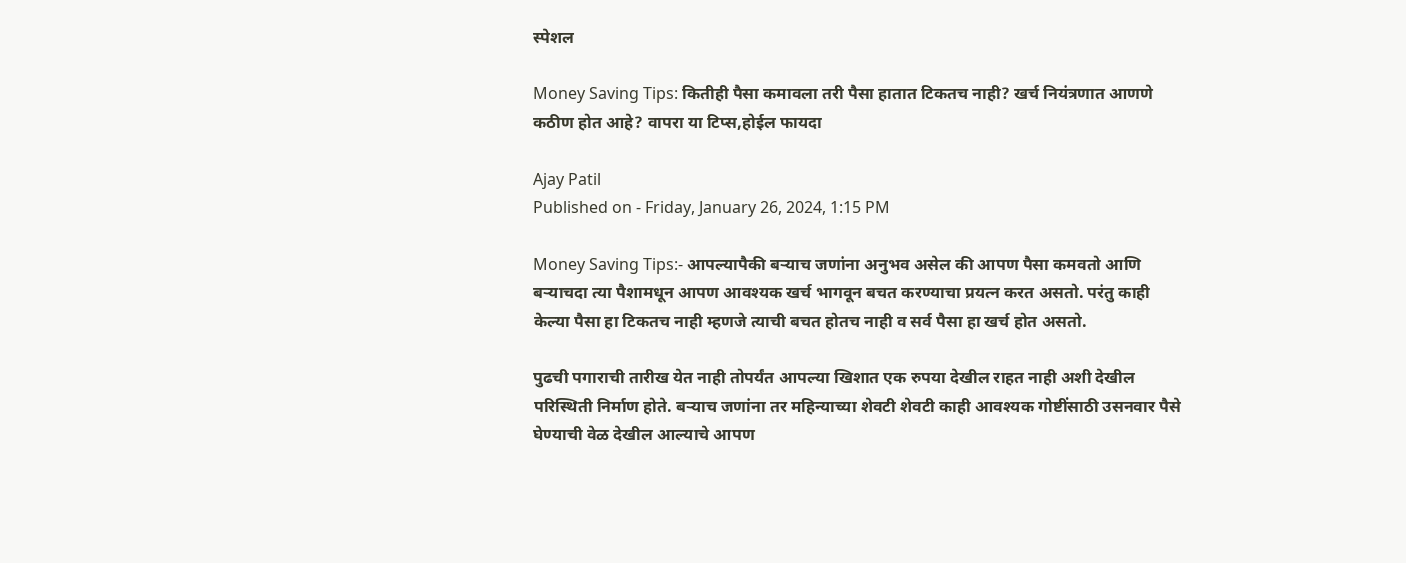स्पेशल

Money Saving Tips: कितीही पैसा कमावला तरी पैसा हातात टिकतच नाही? खर्च नियंत्रणात आणणे कठीण होत आहे? वापरा या टिप्स,होईल फायदा

Ajay Patil
Published on - Friday, January 26, 2024, 1:15 PM

Money Saving Tips:- आपल्यापैकी बऱ्याच जणांना अनुभव असेल की आपण पैसा कमवतो आणि बऱ्याचदा त्या पैशामधून आपण आवश्यक खर्च भागवून बचत करण्याचा प्रयत्न करत असतो. परंतु काही केल्या पैसा हा टिकतच नाही म्हणजे त्याची बचत होतच नाही व सर्व पैसा हा खर्च होत असतो.

पुढची पगाराची तारीख येत नाही तोपर्यंत आपल्या खिशात एक रुपया देखील राहत नाही अशी देखील परिस्थिती निर्माण होते. बऱ्याच जणांना तर महिन्याच्या शेवटी शेवटी काही आवश्यक गोष्टींसाठी उसनवार पैसे घेण्याची वेळ देखील आल्याचे आपण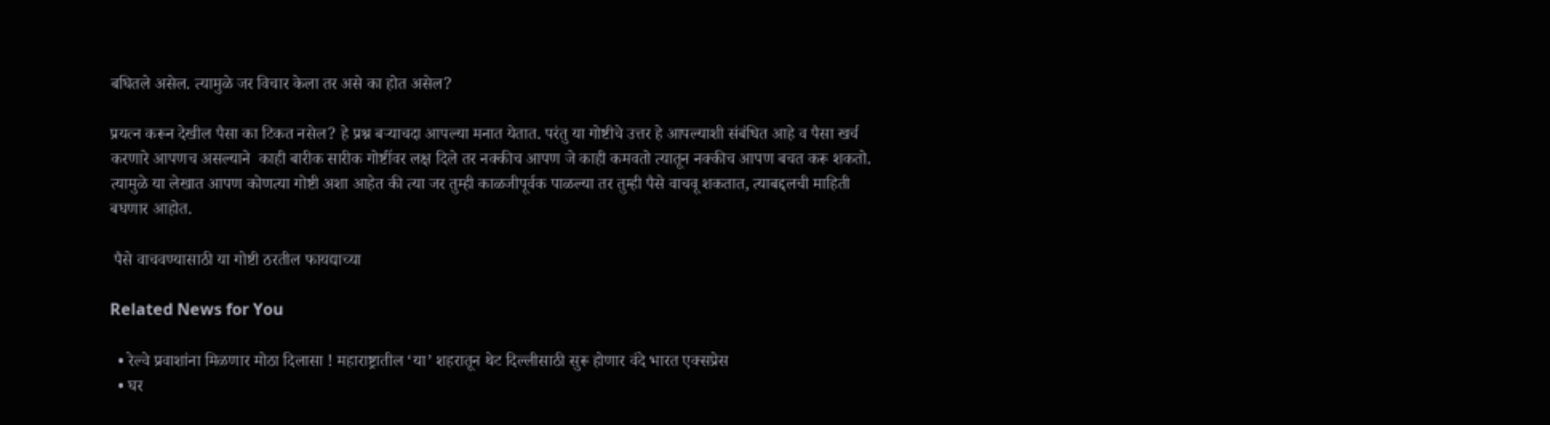बघितले असेल. त्यामुळे जर विचार केला तर असे का होत असेल?

प्रयत्न करून देखील पैसा का टिकत नसेल? हे प्रश्न बऱ्याचदा आपल्या मनात येतात. परंतु या गोष्टीचे उत्तर हे आपल्याशी संबंधित आहे व पैसा खर्च करणारे आपणच असल्याने  काही बारीक सारीक गोष्टींवर लक्ष दिले तर नक्कीच आपण जे काही कमवतो त्यातून नक्कीच आपण बचत करू शकतो. त्यामुळे या लेखात आपण कोणत्या गोष्टी अशा आहेत की त्या जर तुम्ही काळजीपूर्वक पाळल्या तर तुम्ही पैसे वाचवू शकतात, त्याबद्दलची माहिती बघणार आहोत.

 पैसे वाचवण्यासाठी या गोष्टी ठरतील फायद्याच्या

Related News for You

  • रेल्वे प्रवाशांना मिळणार मोठा दिलासा ! महाराष्ट्रातील ‘या’ शहरातून थेट दिल्लीसाठी सुरू होणार वंदे भारत एक्सप्रेस
  • घर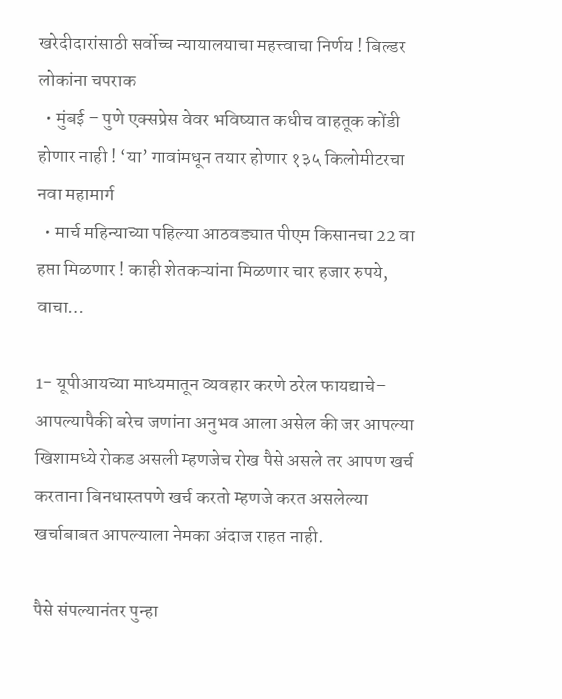खरेदीदारांसाठी सर्वोच्च न्यायालयाचा महत्त्वाचा निर्णय ! बिल्डर लोकांना चपराक
  • मुंबई – पुणे एक्सप्रेस वेवर भविष्यात कधीच वाहतूक कोंडी होणार नाही ! ‘या’ गावांमधून तयार होणार १३५ किलोमीटरचा नवा महामार्ग
  • मार्च महिन्याच्या पहिल्या आठवड्यात पीएम किसानचा 22 वा हप्ता मिळणार ! काही शेतकऱ्यांना मिळणार चार हजार रुपये, वाचा…

1- यूपीआयच्या माध्यमातून व्यवहार करणे ठरेल फायद्याचे– आपल्यापैकी बरेच जणांना अनुभव आला असेल की जर आपल्या खिशामध्ये रोकड असली म्हणजेच रोख पैसे असले तर आपण खर्च करताना बिनधास्तपणे खर्च करतो म्हणजे करत असलेल्या खर्चाबाबत आपल्याला नेमका अंदाज राहत नाही.

पैसे संपल्यानंतर पुन्हा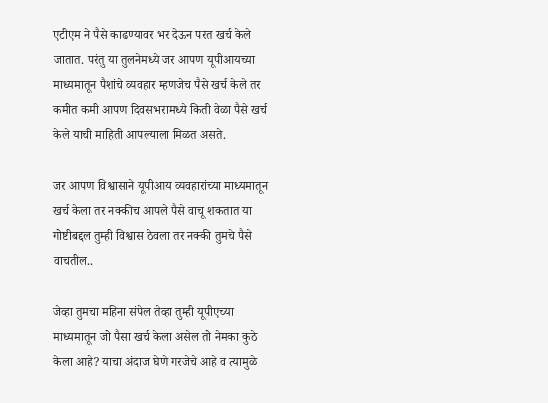एटीएम ने पैसे काढण्यावर भर देऊन परत खर्च केले जातात. परंतु या तुलनेमध्ये जर आपण यूपीआयच्या माध्यमातून पैशांचे व्यवहार म्हणजेच पैसे खर्च केले तर कमीत कमी आपण दिवसभरामध्ये किती वेळा पैसे खर्च केले याची माहिती आपल्याला मिळत असते.

जर आपण विश्वासाने यूपीआय व्यवहारांच्या माध्यमातून खर्च केला तर नक्कीच आपले पैसे वाचू शकतात या गोष्टीबद्दल तुम्ही विश्वास ठेवला तर नक्की तुमचे पैसे वाचतील..

जेव्हा तुमचा महिना संपेल तेव्हा तुम्ही यूपीएच्या माध्यमातून जो पैसा खर्च केला असेल तो नेमका कुठे केला आहे? याचा अंदाज घेणे गरजेचे आहे व त्यामुळे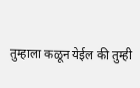तुम्हाला कळून येईल की तुम्ही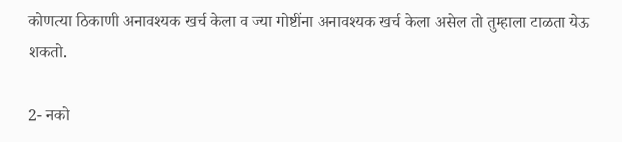कोणत्या ठिकाणी अनावश्यक खर्च केला व ज्या गोष्टींना अनावश्यक खर्च केला असेल तो तुम्हाला टाळता येऊ शकतो.

2- नको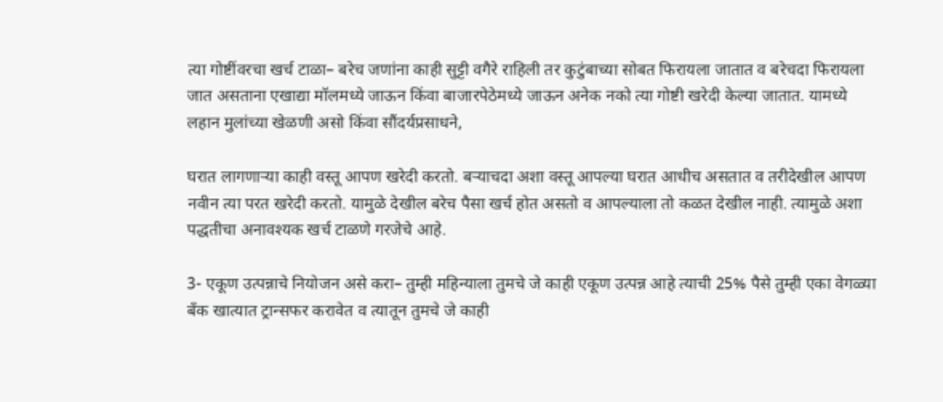त्या गोष्टींवरचा खर्च टाळा– बरेच जणांना काही सुट्टी वगैरे राहिली तर कुटुंबाच्या सोबत फिरायला जातात व बरेचदा फिरायला जात असताना एखाद्या मॉलमध्ये जाऊन किंवा बाजारपेठेमध्ये जाऊन अनेक नको त्या गोष्टी खरेदी केल्या जातात. यामध्ये लहान मुलांच्या खेळणी असो किंवा सौंदर्यप्रसाधने,

घरात लागणाऱ्या काही वस्तू आपण खरेदी करतो. बऱ्याचदा अशा वस्तू आपल्या घरात आधीच असतात व तरीदेखील आपण नवीन त्या परत खरेदी करतो. यामुळे देखील बरेच पैसा खर्च होत असतो व आपल्याला तो कळत देखील नाही. त्यामुळे अशा पद्धतीचा अनावश्यक खर्च टाळणे गरजेचे आहे.

3- एकूण उत्पन्नाचे नियोजन असे करा– तुम्ही महिन्याला तुमचे जे काही एकूण उत्पन्न आहे त्याची 25% पैसे तुम्ही एका वेगळ्या बँक खात्यात ट्रान्सफर करावेत व त्यातून तुमचे जे काही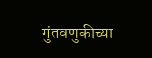गुंतवणुकीच्या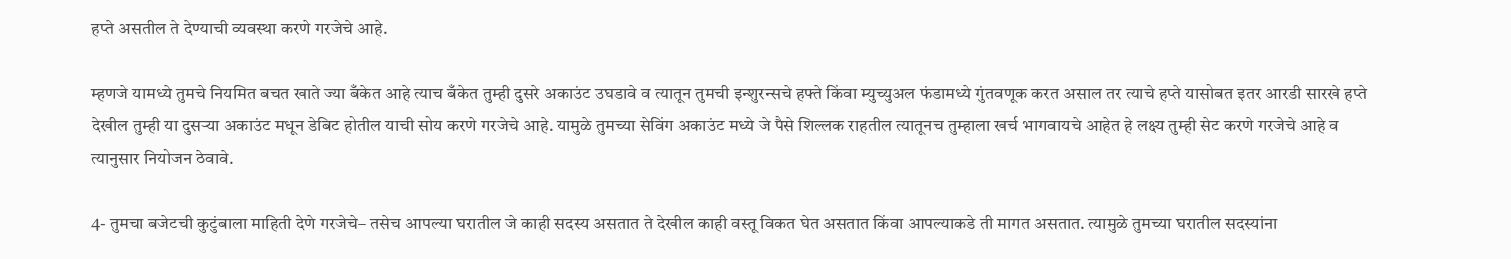हप्ते असतील ते देण्याची व्यवस्था करणे गरजेचे आहे.

म्हणजे यामध्ये तुमचे नियमित बचत खाते ज्या बँकेत आहे त्याच बँकेत तुम्ही दुसरे अकाउंट उघडावे व त्यातून तुमची इन्शुरन्सचे हफ्ते किंवा म्युच्युअल फंडामध्ये गुंतवणूक करत असाल तर त्याचे हप्ते यासोबत इतर आरडी सारखे हप्ते देखील तुम्ही या दुसऱ्या अकाउंट मधून डेबिट होतील याची सोय करणे गरजेचे आहे. यामुळे तुमच्या सेविंग अकाउंट मध्ये जे पैसे शिल्लक राहतील त्यातूनच तुम्हाला खर्च भागवायचे आहेत हे लक्ष्य तुम्ही सेट करणे गरजेचे आहे व त्यानुसार नियोजन ठेवावे.

4- तुमचा बजेटची कुटुंबाला माहिती देणे गरजेचे– तसेच आपल्या घरातील जे काही सदस्य असतात ते देखील काही वस्तू विकत घेत असतात किंवा आपल्याकडे ती मागत असतात. त्यामुळे तुमच्या घरातील सदस्यांना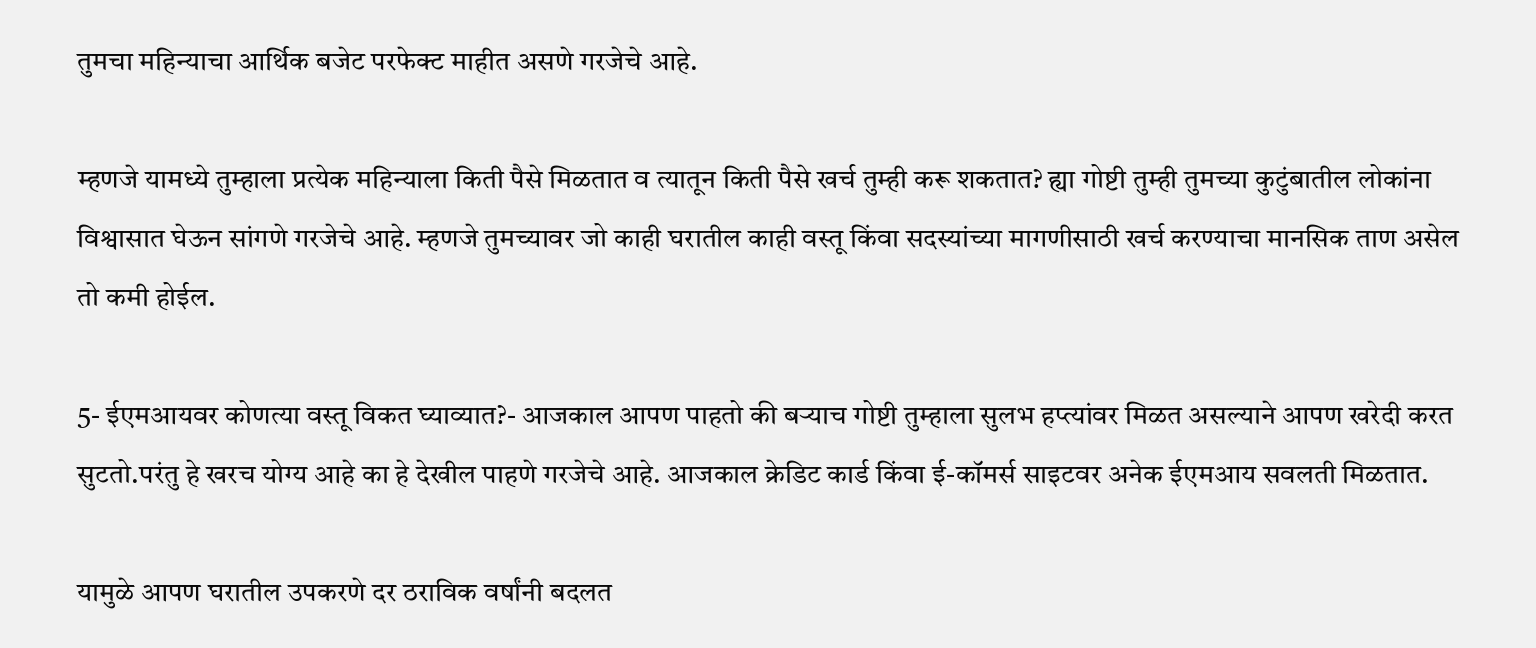तुमचा महिन्याचा आर्थिक बजेट परफेक्ट माहीत असणे गरजेचे आहे.

म्हणजे यामध्ये तुम्हाला प्रत्येक महिन्याला किती पैसे मिळतात व त्यातून किती पैसे खर्च तुम्ही करू शकतात? ह्या गोष्टी तुम्ही तुमच्या कुटुंबातील लोकांना विश्वासात घेऊन सांगणे गरजेचे आहे. म्हणजे तुमच्यावर जो काही घरातील काही वस्तू किंवा सदस्यांच्या मागणीसाठी खर्च करण्याचा मानसिक ताण असेल तो कमी होईल.

5- ईएमआयवर कोणत्या वस्तू विकत घ्याव्यात?- आजकाल आपण पाहतो की बऱ्याच गोष्टी तुम्हाला सुलभ हप्त्यांवर मिळत असल्याने आपण खरेदी करत सुटतो.परंतु हे खरच योग्य आहे का हे देखील पाहणे गरजेचे आहे. आजकाल क्रेडिट कार्ड किंवा ई-कॉमर्स साइटवर अनेक ईएमआय सवलती मिळतात.

यामुळे आपण घरातील उपकरणे दर ठराविक वर्षांनी बदलत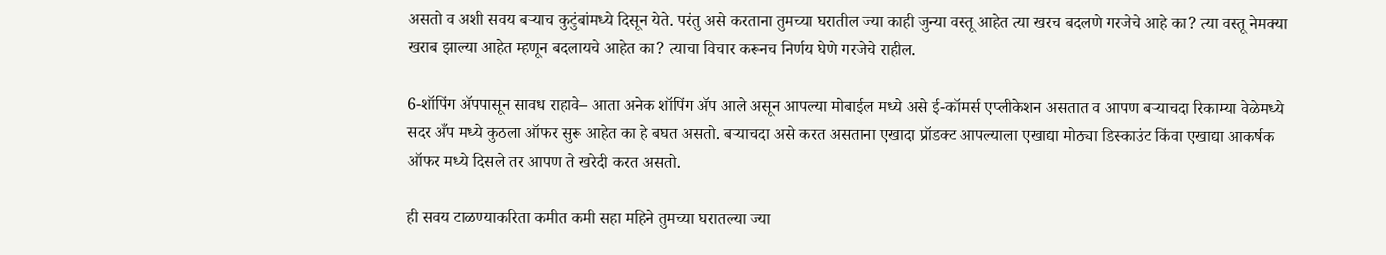असतो व अशी सवय बऱ्याच कुटुंबांमध्ये दिसून येते. परंतु असे करताना तुमच्या घरातील ज्या काही जुन्या वस्तू आहेत त्या खरच बदलणे गरजेचे आहे का? त्या वस्तू नेमक्या खराब झाल्या आहेत म्हणून बदलायचे आहेत का? त्याचा विचार करूनच निर्णय घेणे गरजेचे राहील.

6-शॉपिंग ॲपपासून सावध राहावे– आता अनेक शॉपिंग ॲप आले असून आपल्या मोबाईल मध्ये असे ई-कॉमर्स एप्लीकेशन असतात व आपण बऱ्याचदा रिकाम्या वेळेमध्ये सदर अँप मध्ये कुठला ऑफर सुरू आहेत का हे बघत असतो. बऱ्याचदा असे करत असताना एखादा प्रॉडक्ट आपल्याला एखाद्या मोठ्या डिस्काउंट किंवा एखाद्या आकर्षक ऑफर मध्ये दिसले तर आपण ते खरेदी करत असतो.

ही सवय टाळण्याकरिता कमीत कमी सहा महिने तुमच्या घरातल्या ज्या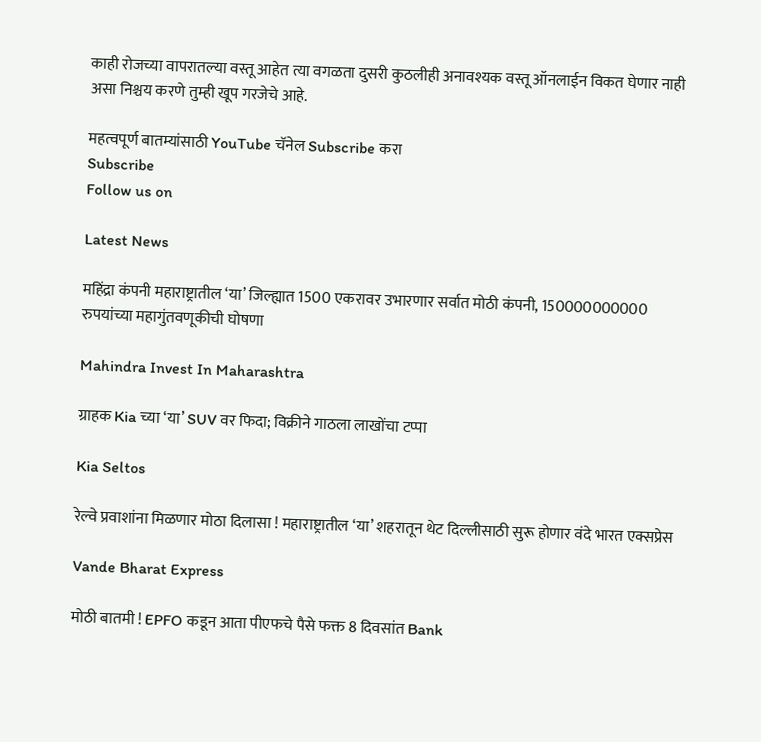काही रोजच्या वापरातल्या वस्तू आहेत त्या वगळता दुसरी कुठलीही अनावश्यक वस्तू ऑनलाईन विकत घेणार नाही असा निश्चय करणे तुम्ही खूप गरजेचे आहे.

महत्वपूर्ण बातम्यांसाठी YouTube चॅनेल Subscribe करा
Subscribe
Follow us on

Latest News

महिंद्रा कंपनी महाराष्ट्रातील ‘या’ जिल्ह्यात 1500 एकरावर उभारणार सर्वात मोठी कंपनी, 150000000000 रुपयांच्या महागुंतवणूकीची घोषणा

Mahindra Invest In Maharashtra

ग्राहक Kia च्या ‘या’ SUV वर फिदा; विक्रीने गाठला लाखोंचा टप्पा

Kia Seltos

रेल्वे प्रवाशांना मिळणार मोठा दिलासा ! महाराष्ट्रातील ‘या’ शहरातून थेट दिल्लीसाठी सुरू होणार वंदे भारत एक्सप्रेस

Vande Bharat Express

मोठी बातमी ! EPFO कडून आता पीएफचे पैसे फक्त 8 दिवसांत Bank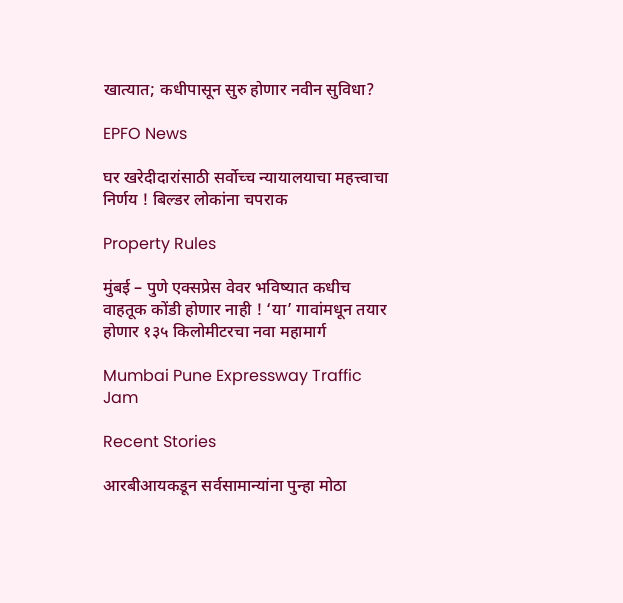खात्यात; कधीपासून सुरु होणार नवीन सुविधा?

EPFO News

घर खरेदीदारांसाठी सर्वोच्च न्यायालयाचा महत्त्वाचा निर्णय ! बिल्डर लोकांना चपराक

Property Rules

मुंबई – पुणे एक्सप्रेस वेवर भविष्यात कधीच वाहतूक कोंडी होणार नाही ! ‘या’ गावांमधून तयार होणार १३५ किलोमीटरचा नवा महामार्ग

Mumbai Pune Expressway Traffic Jam

Recent Stories

आरबीआयकडून सर्वसामान्यांना पुन्हा मोठा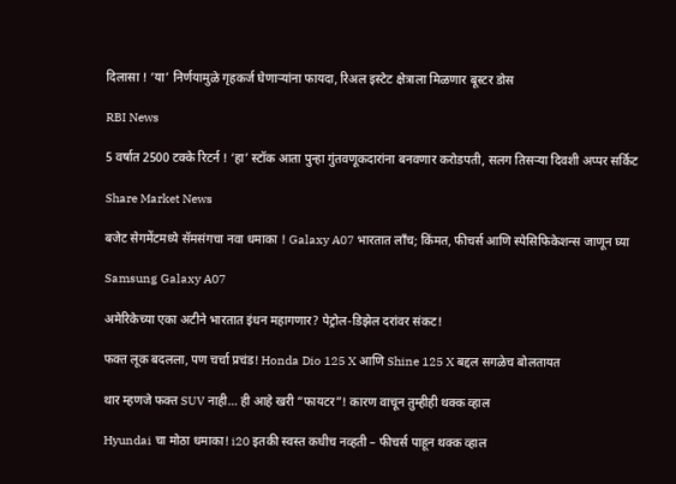दिलासा ! ‘या’ निर्णयामुळे गृहकर्ज घेणाऱ्यांना फायदा, रिअल इस्टेट क्षेत्राला मिळणार बूस्टर डोस

RBI News

5 वर्षात 2500 टक्के रिटर्न ! ‘हा’ स्टॉक आता पुन्हा गुंतवणूकदारांना बनवणार करोडपती, सलग तिसऱ्या दिवशी अप्पर सर्किट

Share Market News

बजेट सेगमेंटमध्ये सॅमसंगचा नवा धमाका ! Galaxy A07 भारतात लाँच; किंमत, फीचर्स आणि स्पेसिफिकेशन्स जाणून घ्या

Samsung Galaxy A07

अमेरिकेच्या एका अटीने भारतात इंधन महागणार? पेट्रोल-डिझेल दरांवर संकट!

फक्त लूक बदलला, पण चर्चा प्रचंड! Honda Dio 125 X आणि Shine 125 X बद्दल सगळेच बोलतायत

थार म्हणजे फक्त SUV नाही… ही आहे खरी “फायटर”! कारण वाचून तुम्हीही थक्क व्हाल

Hyundai चा मोठा धमाका! i20 इतकी स्वस्त कधीच नव्हती – फीचर्स पाहून थक्क व्हाल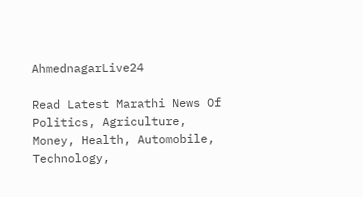AhmednagarLive24

Read Latest Marathi News Of Politics, Agriculture, Money, Health, Automobile, Technology,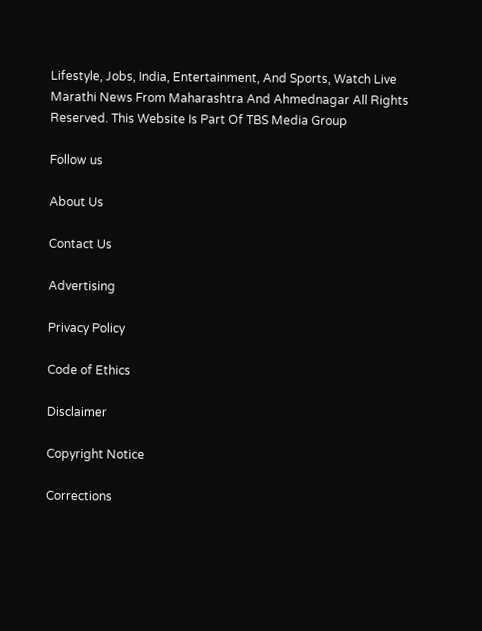Lifestyle, Jobs, India, Entertainment, And Sports, Watch Live Marathi News From Maharashtra And Ahmednagar All Rights Reserved. This Website Is Part Of TBS Media Group

Follow us

About Us

Contact Us

Advertising

Privacy Policy

Code of Ethics

Disclaimer

Copyright Notice

Corrections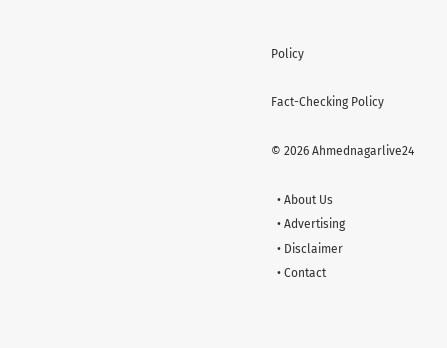Policy

Fact-Checking Policy

© 2026 Ahmednagarlive24

  • About Us
  • Advertising
  • Disclaimer
  • Contact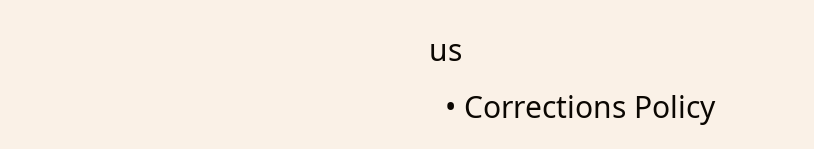us
  • Corrections Policy